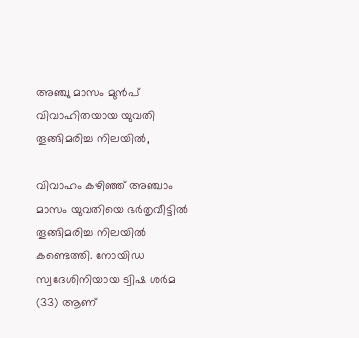അഞ്ചു മാസം മുൻപ് വിവാഹിതയായ യുവതി തൂങ്ങിമരിച്ച നിലയിൽ,

വിവാഹം കഴിഞ്ഞ് അഞ്ചാം മാസം യുവതിയെ ഭർതൃവീട്ടിൽ തൂങ്ങിമരിച്ച നിലയിൽ കണ്ടെത്തി. നോയിഡ സ്വദേശിനിയായ ട്വിഷ ശർമ (33) ആണ്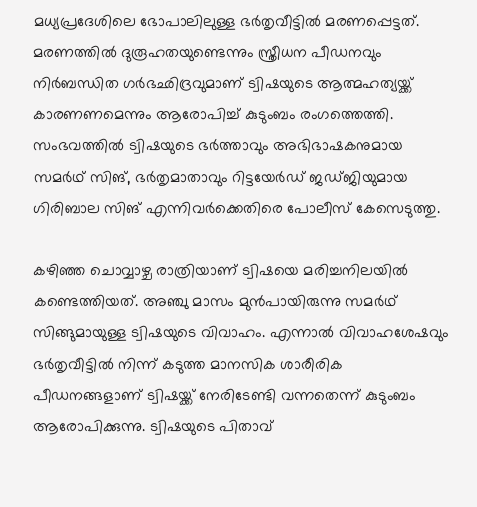മധ്യപ്രദേശിലെ ഭോപാലിലുള്ള ഭർതൃവീട്ടിൽ മരണപ്പെട്ടത്. മരണത്തിൽ ദുരൂഹതയുണ്ടെന്നും സ്ത്രീധന പീഡനവും നിർബന്ധിത ഗർഭഛിദ്രവുമാണ് ട്വിഷയുടെ ആത്മഹത്യയ്ക്ക് കാരണണമെന്നും ആരോപിച്ച് കുടുംബം രംഗത്തെത്തി. സംഭവത്തിൽ ട്വിഷയുടെ ഭർത്താവും അഭിഭാഷകനുമായ സമർഥ് സിങ്, ഭർതൃമാതാവും റിട്ടയേർഡ് ജഡ്ജിയുമായ ഗിരിബാല സിങ് എന്നിവർക്കെതിരെ പോലീസ് കേസെടുത്തു.

കഴിഞ്ഞ ചൊവ്വാഴ്ച രാത്രിയാണ് ട്വിഷയെ മരിച്ചനിലയിൽ കണ്ടെത്തിയത്. അഞ്ചു മാസം മുൻപായിരുന്നു സമർഥ് സിങ്ങുമായുള്ള ട്വിഷയുടെ വിവാഹം. എന്നാൽ വിവാഹശേഷവും ഭർതൃവീട്ടിൽ നിന്ന് കടുത്ത മാനസിക ശാരീരിക പീഡനങ്ങളാണ് ട്വിഷയ്ക്ക് നേരിടേണ്ടി വന്നതെന്ന് കുടുംബം ആരോപിക്കുന്നു. ട്വിഷയുടെ പിതാവ്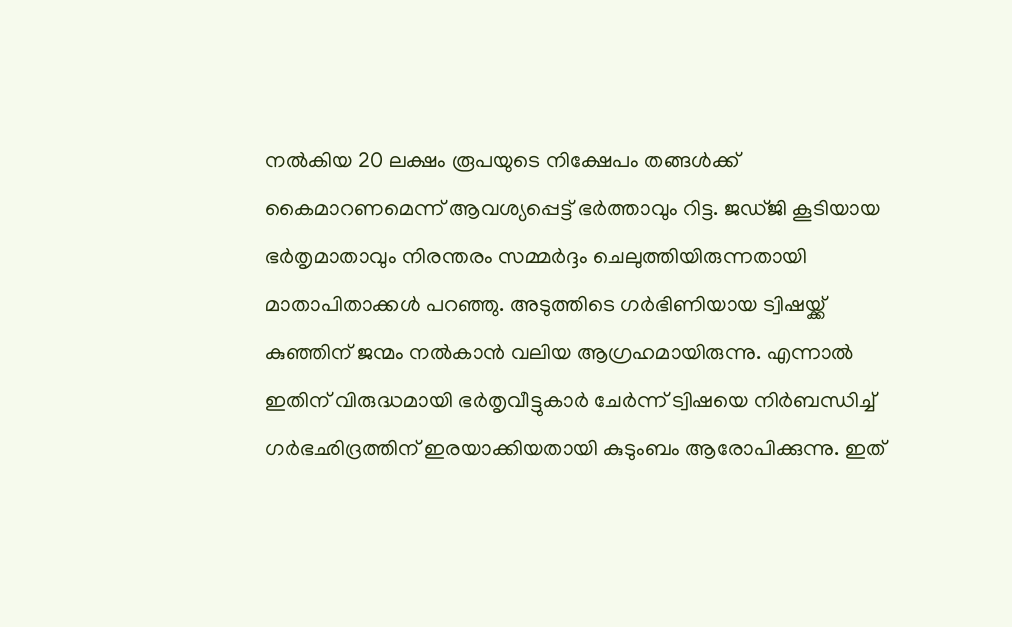നൽകിയ 20 ലക്ഷം രൂപയുടെ നിക്ഷേപം തങ്ങൾക്ക് കൈമാറണമെന്ന് ആവശ്യപ്പെട്ട് ഭർത്താവും റിട്ട. ജഡ്ജി കൂടിയായ ഭർതൃമാതാവും നിരന്തരം സമ്മർദ്ദം ചെലുത്തിയിരുന്നതായി മാതാപിതാക്കൾ പറഞ്ഞു. അടുത്തിടെ ഗർഭിണിയായ ട്വിഷയ്ക്ക് കുഞ്ഞിന് ജന്മം നൽകാൻ വലിയ ആഗ്രഹമായിരുന്നു. എന്നാൽ ഇതിന് വിരുദ്ധമായി ഭർതൃവീട്ടുകാർ ചേർന്ന് ട്വിഷയെ നിർബന്ധിച്ച് ഗർഭഛിദ്രത്തിന് ഇരയാക്കിയതായി കുടുംബം ആരോപിക്കുന്നു. ഇത്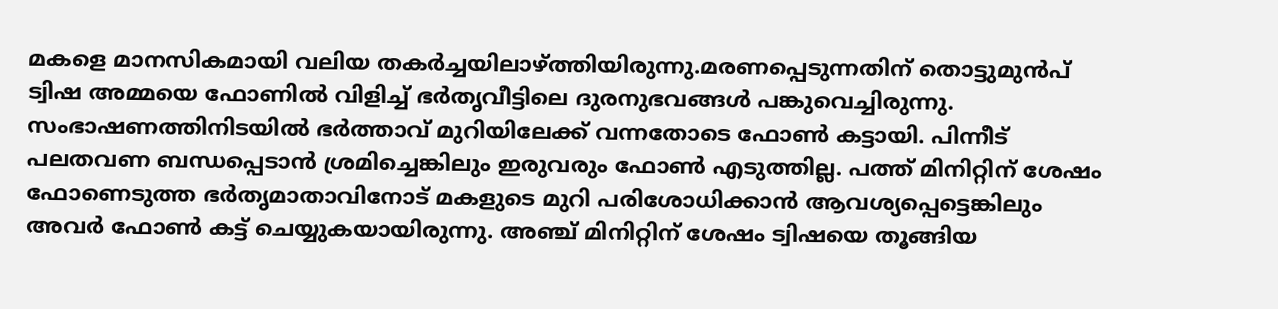മകളെ മാനസികമായി വലിയ തകർച്ചയിലാഴ്ത്തിയിരുന്നു.മരണപ്പെടുന്നതിന് തൊട്ടുമുൻപ് ട്വിഷ അമ്മയെ ഫോണിൽ വിളിച്ച് ഭർതൃവീട്ടിലെ ദുരനുഭവങ്ങൾ പങ്കുവെച്ചിരുന്നു. സംഭാഷണത്തിനിടയിൽ ഭർത്താവ് മുറിയിലേക്ക് വന്നതോടെ ഫോൺ കട്ടായി. പിന്നീട് പലതവണ ബന്ധപ്പെടാൻ ശ്രമിച്ചെങ്കിലും ഇരുവരും ഫോൺ എടുത്തില്ല. പത്ത് മിനിറ്റിന് ശേഷം ഫോണെടുത്ത ഭർതൃമാതാവിനോട് മകളുടെ മുറി പരിശോധിക്കാൻ ആവശ്യപ്പെട്ടെങ്കിലും അവർ ഫോൺ കട്ട് ചെയ്യുകയായിരുന്നു. അഞ്ച് മിനിറ്റിന് ശേഷം ട്വിഷയെ തൂങ്ങിയ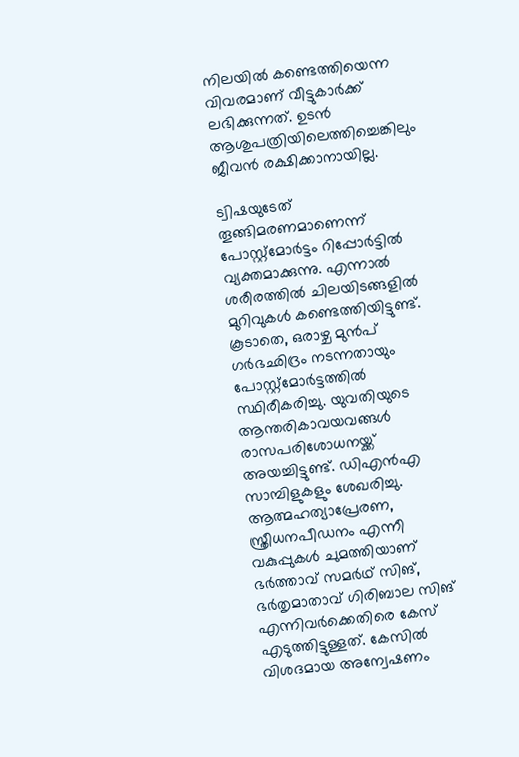നിലയിൽ കണ്ടെത്തിയെന്ന വിവരമാണ് വീട്ടുകാർക്ക് ലഭിക്കുന്നത്. ഉടൻ ആശുപത്രിയിലെത്തിച്ചെങ്കിലും ജീവൻ രക്ഷിക്കാനായില്ല.

ട്വിഷയുടേത് തൂങ്ങിമരണമാണെന്ന് പോസ്റ്റ്‌മോർട്ടം റിപ്പോർട്ടിൽ വ്യക്തമാക്കുന്നു. എന്നാൽ ശരീരത്തിൽ ചിലയിടങ്ങളിൽ മുറിവുകൾ കണ്ടെത്തിയിട്ടുണ്ട്. കൂടാതെ, ഒരാഴ്ച മുൻപ് ഗർഭഛിദ്രം നടന്നതായും പോസ്റ്റ്‌മോർട്ടത്തിൽ സ്ഥിരീകരിച്ചു. യുവതിയുടെ ആന്തരികാവയവങ്ങൾ രാസപരിശോധനയ്ക്ക് അയച്ചിട്ടുണ്ട്. ഡിഎൻഎ സാമ്പിളുകളും ശേഖരിച്ചു. ആത്മഹത്യാപ്രേരണ, സ്ത്രീധനപീഡനം എന്നീ വകുപ്പുകൾ ചുമത്തിയാണ് ഭർത്താവ് സമർഥ് സിങ്, ഭർതൃമാതാവ് ഗിരിബാല സിങ് എന്നിവർക്കെതിരെ കേസ് എടുത്തിട്ടുള്ളത്. കേസിൽ വിശദമായ അന്വേഷണം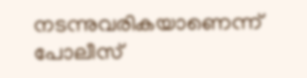നടന്നുവരികയാണെന്ന് പോലീസ്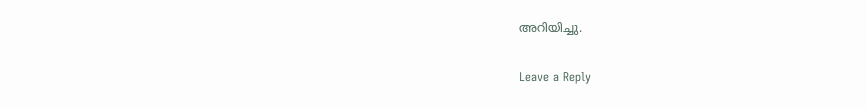അറിയിച്ചു.

Leave a Reply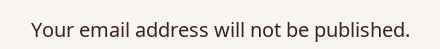Your email address will not be published.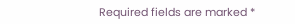Required fields are marked *